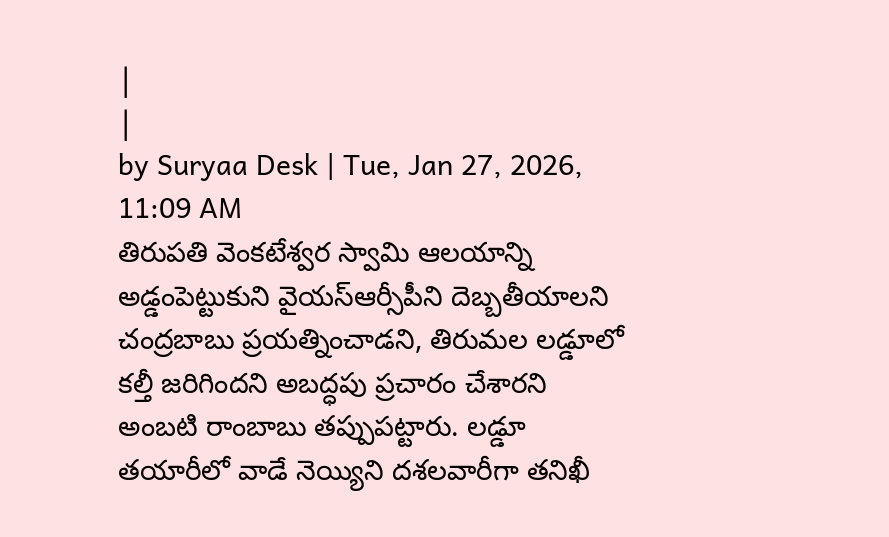|
|
by Suryaa Desk | Tue, Jan 27, 2026, 11:09 AM
తిరుపతి వెంకటేశ్వర స్వామి ఆలయాన్ని అడ్డంపెట్టుకుని వైయస్ఆర్సీపీని దెబ్బతీయాలని చంద్రబాబు ప్రయత్నించాడని, తిరుమల లడ్డూలో కల్తీ జరిగిందని అబద్ధపు ప్రచారం చేశారని అంబటి రాంబాబు తప్పుపట్టారు. లడ్డూ తయారీలో వాడే నెయ్యిని దశలవారీగా తనిఖీ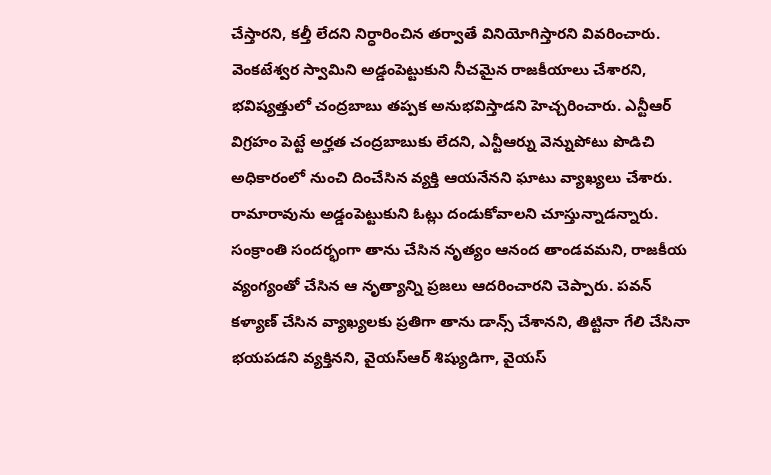చేస్తారని, కల్తీ లేదని నిర్ధారించిన తర్వాతే వినియోగిస్తారని వివరించారు. వెంకటేశ్వర స్వామిని అడ్డంపెట్టుకుని నీచమైన రాజకీయాలు చేశారని, భవిష్యత్తులో చంద్రబాబు తప్పక అనుభవిస్తాడని హెచ్చరించారు. ఎన్టీఆర్ విగ్రహం పెట్టే అర్హత చంద్రబాబుకు లేదని, ఎన్టీఆర్ను వెన్నుపోటు పొడిచి అధికారంలో నుంచి దించేసిన వ్యక్తి ఆయనేనని ఘాటు వ్యాఖ్యలు చేశారు. రామారావును అడ్డంపెట్టుకుని ఓట్లు దండుకోవాలని చూస్తున్నాడన్నారు. సంక్రాంతి సందర్భంగా తాను చేసిన నృత్యం ఆనంద తాండవమని, రాజకీయ వ్యంగ్యంతో చేసిన ఆ నృత్యాన్ని ప్రజలు ఆదరించారని చెప్పారు. పవన్ కళ్యాణ్ చేసిన వ్యాఖ్యలకు ప్రతిగా తాను డాన్స్ చేశానని, తిట్టినా గేలి చేసినా భయపడని వ్యక్తినని, వైయస్ఆర్ శిష్యుడిగా, వైయస్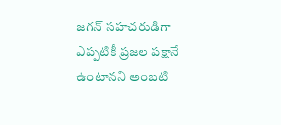జగన్ సహచరుడిగా ఎప్పటికీ ప్రజల పక్షానే ఉంటానని అంబటి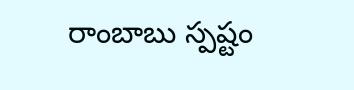రాంబాబు స్పష్టం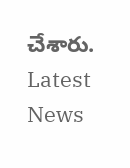చేశారు.
Latest News